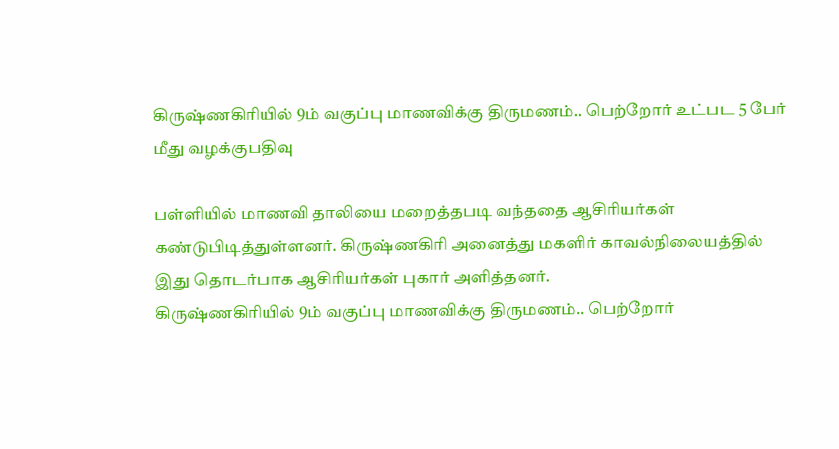கிருஷ்ணகிரியில் 9ம் வகுப்பு மாணவிக்கு திருமணம்.. பெற்றோர் உட்பட 5 பேர் மீது வழக்குபதிவு

பள்ளியில் மாணவி தாலியை மறைத்தபடி வந்ததை ஆசிரியர்கள் கண்டுபிடித்துள்ளனர். கிருஷ்ணகிரி அனைத்து மகளிர் காவல்நிலையத்தில் இது தொடர்பாக ஆசிரியர்கள் புகார் அளித்தனர்.
கிருஷ்ணகிரியில் 9ம் வகுப்பு மாணவிக்கு திருமணம்.. பெற்றோர்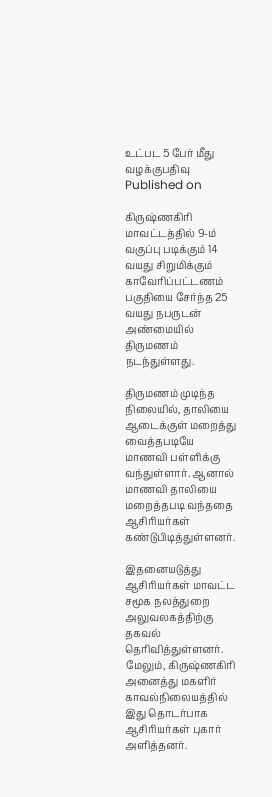உட்பட 5 பேர் மீது வழக்குபதிவு
Published on

கிருஷ்ணகிரி மாவட்டத்தில் 9-ம் வகுப்பு படிக்கும் 14 வயது சிறுமிக்கும் காவேரிப்பட்டணம் பகுதியை சேர்ந்த 25 வயது நபருடன் அண்மையில் திருமணம் நடந்துள்ளது.

திருமணம் முடிந்த நிலையில், தாலியை ஆடைக்குள் மறைத்து வைத்தபடியே மாணவி பள்ளிக்கு வந்துள்ளார். ஆனால் மாணவி தாலியை மறைத்தபடி வந்ததை ஆசிரியர்கள் கண்டுபிடித்துள்ளனர்.

இதனையடுத்து ஆசிரியர்கள் மாவட்ட சமூக நலத்துறை அலுவலகத்திற்கு தகவல் தெரிவித்துள்ளனர். மேலும், கிருஷ்ணகிரி அனைத்து மகளிர் காவல்நிலையத்தில் இது தொடர்பாக ஆசிரியர்கள் புகார் அளித்தனர்.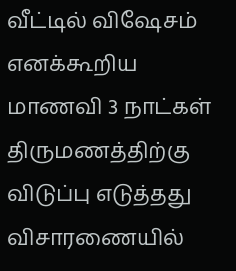வீட்டில் விஷேசம் எனக்கூறிய மாணவி 3 நாட்கள் திருமணத்திற்கு விடுப்பு எடுத்தது விசாரணையில்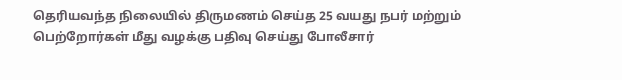தெரியவந்த நிலையில் திருமணம் செய்த 25 வயது நபர் மற்றும் பெற்றோர்கள் மீது வழக்கு பதிவு செய்து போலீசார்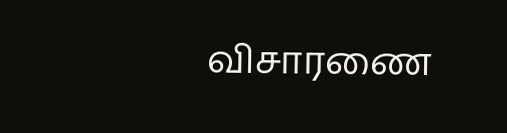விசாரணை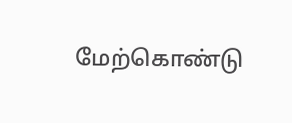மேற்கொண்டு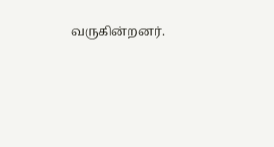வருகின்றனர்.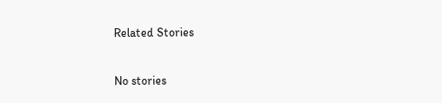Related Stories

No stories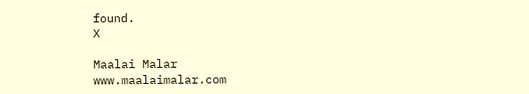found.
X

Maalai Malar
www.maalaimalar.com